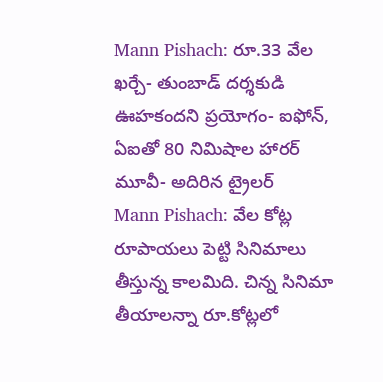Mann Pishach: రూ.33 వేల ఖర్చే- తుంబాడ్ దర్శకుడి ఊహకందని ప్రయోగం- ఐఫోన్, ఏఐతో 80 నిమిషాల హారర్ మూవీ- అదిరిన ట్రైలర్
Mann Pishach: వేల కోట్ల రూపాయలు పెట్టి సినిమాలు తీస్తున్న కాలమిది. చిన్న సినిమా తీయాలన్నా రూ.కోట్లలో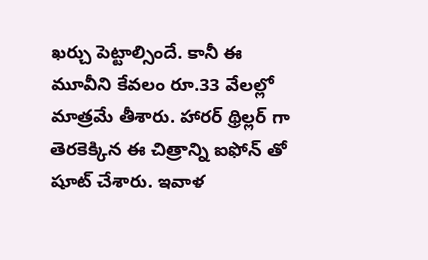ఖర్చు పెట్టాల్సిందే. కానీ ఈ మూవీని కేవలం రూ.33 వేలల్లో మాత్రమే తీశారు. హారర్ థ్రిల్లర్ గా తెరకెక్కిన ఈ చిత్రాన్ని ఐఫోన్ తో షూట్ చేశారు. ఇవాళ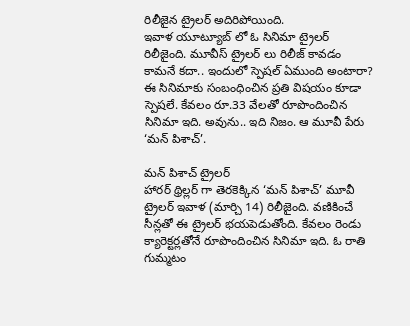రిలీజైన ట్రైలర్ అదిరిపోయింది.
ఇవాళ యూట్యూబ్ లో ఓ సినిమా ట్రైలర్ రిలీజైంది. మూవీస్ ట్రైలర్ లు రిలీజ్ కావడం కామనే కదా.. ఇందులో స్పెషల్ ఏముంది అంటారా? ఈ సినిమాకు సంబంధించిన ప్రతి విషయం కూడా స్పెషలే. కేవలం రూ.33 వేలతో రూపొందించిన సినిమా ఇది. అవును.. ఇది నిజం. ఆ మూవీ పేరు ‘మన్ పిశాచ్’.

మన్ పిశాచ్ ట్రైలర్
హారర్ థ్రిల్లర్ గా తెరకెక్కిన ‘మన్ పిశాచ్’ మూవీ ట్రైలర్ ఇవాళ (మార్చి 14) రిలీజైంది. వణికించే సీన్లతో ఈ ట్రైలర్ భయపెడుతోంది. కేవలం రెండు క్యారెక్టర్లతోనే రూపొందించిన సినిమా ఇది. ఓ రాతి గుమ్మటం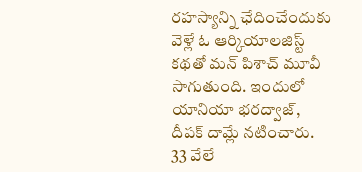రహస్యాన్ని ఛేదించేందుకు వెళ్లే ఓ ఆర్కియాలజిస్ట్ కథతో మన్ పిశాచ్ మూవీ సాగుతుంది. ఇందులో యానియా భరద్వాజ్, దీపక్ దామ్లే నటించారు.
33 వేలే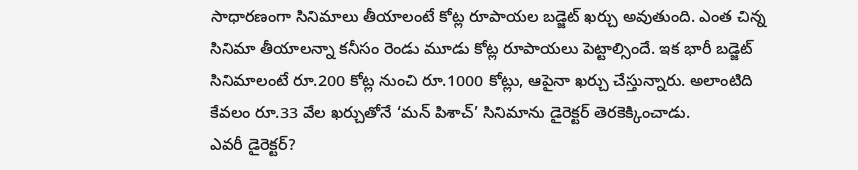సాధారణంగా సినిమాలు తీయాలంటే కోట్ల రూపాయల బడ్జెట్ ఖర్చు అవుతుంది. ఎంత చిన్న సినిమా తీయాలన్నా కనీసం రెండు మూడు కోట్ల రూపాయలు పెట్టాల్సిందే. ఇక భారీ బడ్జెట్ సినిమాలంటే రూ.200 కోట్ల నుంచి రూ.1000 కోట్లు, ఆపైనా ఖర్చు చేస్తున్నారు. అలాంటిది కేవలం రూ.33 వేల ఖర్చుతోనే ‘మన్ పిశాచ్’ సినిమాను డైరెక్టర్ తెరకెక్కించాడు.
ఎవరీ డైరెక్టర్?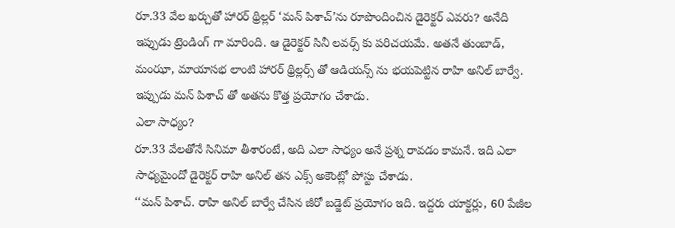రూ.33 వేల ఖర్చుతో హారర్ థ్రిల్లర్ ‘మన్ పిశాచ్’ను రూపొందించిన డైరెక్టర్ ఎవరు? అనేది ఇప్పుడు ట్రెండింగ్ గా మారింది. ఆ డైరెక్టర్ సినీ లవర్స్ కు పరిచయమే. అతనే తుంబాడ్, మంఝా, మాయాసభ లాంటి హారర్ థ్రిల్లర్స్ తో ఆడియన్స్ ను భయపెట్టిన రాహి అనిల్ బార్వే. ఇప్పుడు మన్ పిశాచ్ తో అతను కొత్త ప్రయోగం చేశాడు.
ఎలా సాధ్యం?
రూ.33 వేలతోనే సినిమా తీశారంటే, అది ఎలా సాధ్యం అనే ప్రశ్న రావడం కామనే. ఇది ఎలా సాధ్యమైందో డైరెక్టర్ రాహి అనిల్ తన ఎక్స్ అకౌంట్లో పోస్టు చేశాడు.
‘‘మన్ పిశాచ్. రాహి అనిల్ బార్వే చేసిన జీరో బడ్జెట్ ప్రయోగం ఇది. ఇద్దరు యాక్టర్లు, 60 పేజీల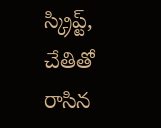స్క్రిప్ట్, చేతితో రాసిన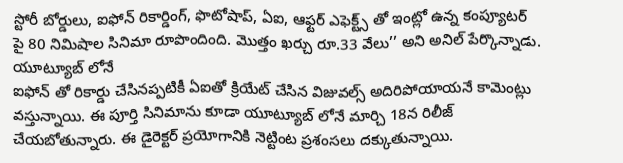స్టోరీ బోర్డులు, ఐఫోన్ రికార్డింగ్, ఫొటోషాప్, ఏఐ, ఆఫ్టర్ ఎఫెక్ట్స్ తో ఇంట్లో ఉన్న కంప్యూటర్ పై 80 నిమిషాల సినిమా రూపొందింది. మొత్తం ఖర్చు రూ.33 వేలు’’ అని అనిల్ పేర్కొన్నాడు.
యూట్యూబ్ లోనే
ఐఫోన్ తో రికార్డు చేసినప్పటికీ ఏఐతో క్రియేట్ చేసిన విజువల్స్ అదిరిపోయాయనే కామెంట్లు వస్తున్నాయి. ఈ పూర్తి సినిమాను కూడా యూట్యూబ్ లోనే మార్చి 18న రిలీజ్ చేయబోతున్నారు. ఈ డైరెక్టర్ ప్రయోగానికి నెట్టింట ప్రశంసలు దక్కుతున్నాయి.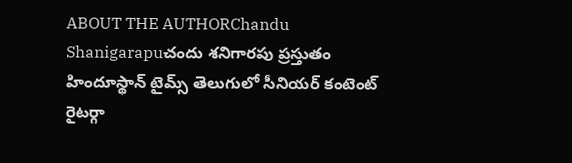ABOUT THE AUTHORChandu Shanigarapuచందు శనిగారపు ప్రస్తుతం హిందూస్థాన్ టైమ్స్ తెలుగులో సీనియర్ కంటెంట్ రైటర్గా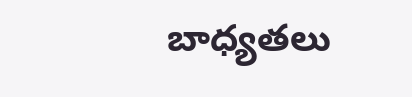బాధ్యతలు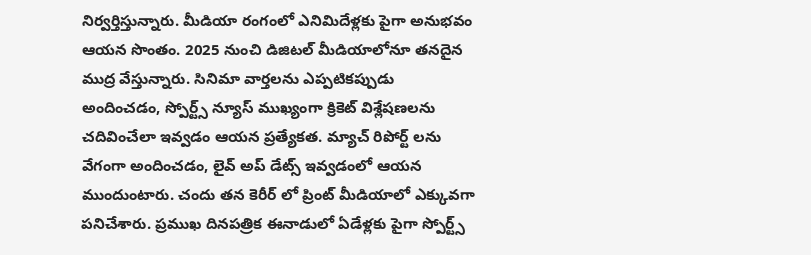నిర్వర్తిస్తున్నారు. మీడియా రంగంలో ఎనిమిదేళ్లకు పైగా అనుభవం ఆయన సొంతం. 2025 నుంచి డిజిటల్ మీడియాలోనూ తనదైన ముద్ర వేస్తున్నారు. సినిమా వార్తలను ఎప్పటికప్పుడు అందించడం, స్పోర్ట్స్ న్యూస్ ముఖ్యంగా క్రికెట్ విశ్లేషణలను చదివించేలా ఇవ్వడం ఆయన ప్రత్యేకత. మ్యాచ్ రిపోర్ట్ లను వేగంగా అందించడం, లైవ్ అప్ డేట్స్ ఇవ్వడంలో ఆయన ముందుంటారు. చందు తన కెరీర్ లో ప్రింట్ మీడియాలో ఎక్కువగా పనిచేశారు. ప్రముఖ దినపత్రిక ఈనాడులో ఏడేళ్లకు పైగా స్పోర్ట్స్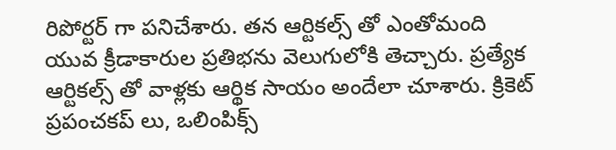రిపోర్టర్ గా పనిచేశారు. తన ఆర్టికల్స్ తో ఎంతోమంది యువ క్రీడాకారుల ప్రతిభను వెలుగులోకి తెచ్చారు. ప్రత్యేక ఆర్టికల్స్ తో వాళ్లకు ఆర్థిక సాయం అందేలా చూశారు. క్రికెట్ ప్రపంచకప్ లు, ఒలింపిక్స్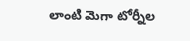లాంటి మెగా టోర్నీల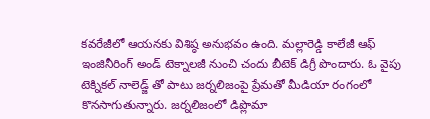కవరేజీలో ఆయనకు విశిష్ఠ అనుభవం ఉంది. మల్లారెడ్డి కాలేజీ ఆఫ్ ఇంజినీరింగ్ అండ్ టెక్నాలజీ నుంచి చందు బీటెక్ డిగ్రీ పొందారు. ఓ వైపు టెక్నికల్ నాలెడ్జ్ తో పాటు జర్నలిజంపై ప్రేమతో మీడియా రంగంలో కొనసాగుతున్నారు. జర్నలిజంలో డిప్లొమా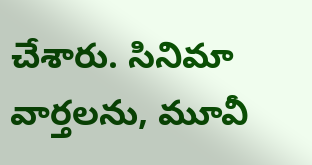చేశారు. సినిమా వార్తలను, మూవీ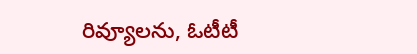రివ్యూలను, ఓటీటీ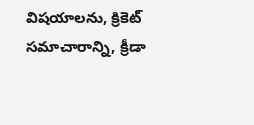విషయాలను, క్రికెట్ సమాచారాన్ని, క్రీడా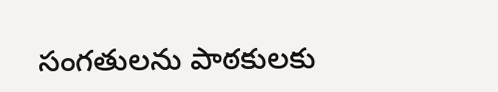సంగతులను పాఠకులకు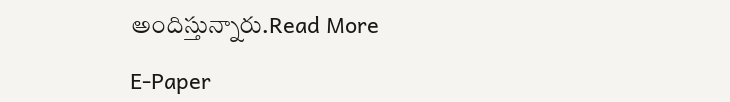అందిస్తున్నారు.Read More

E-Paper